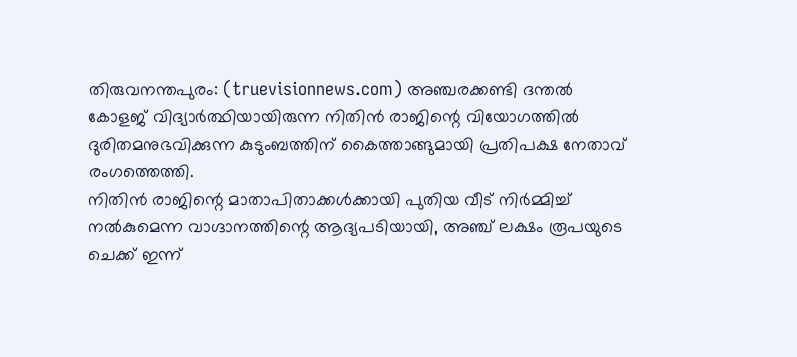തിരുവനന്തപുരം: (truevisionnews.com) അഞ്ചരക്കണ്ടി ദന്തൽ കോളജ് വിദ്യാർത്ഥിയായിരുന്ന നിതിൻ രാജിന്റെ വിയോഗത്തിൽ ദുരിതമനുഭവിക്കുന്ന കുടുംബത്തിന് കൈത്താങ്ങുമായി പ്രതിപക്ഷ നേതാവ് രംഗത്തെത്തി.
നിതിൻ രാജിന്റെ മാതാപിതാക്കൾക്കായി പുതിയ വീട് നിർമ്മിച്ച് നൽകുമെന്ന വാഗ്ദാനത്തിന്റെ ആദ്യപടിയായി, അഞ്ച് ലക്ഷം രൂപയുടെ ചെക്ക് ഇന്ന്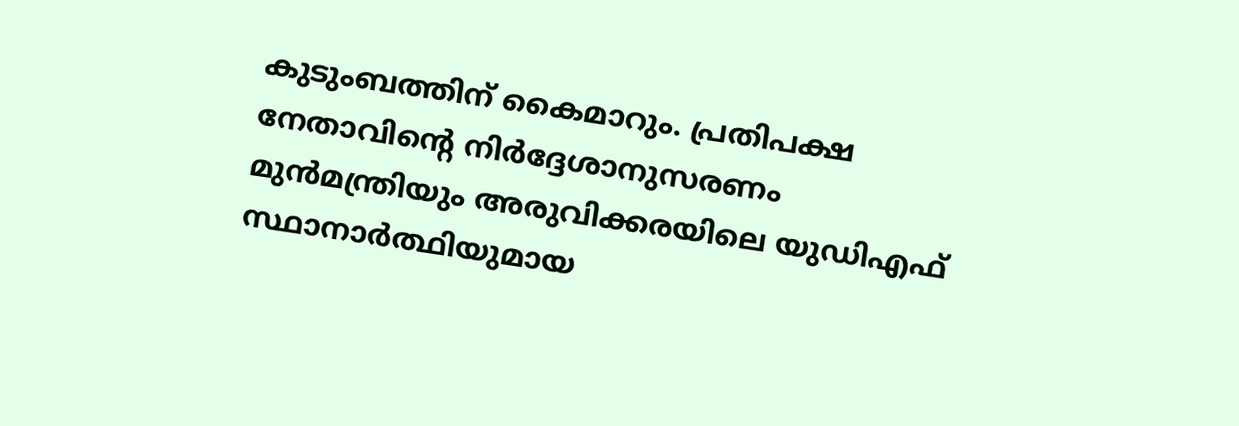കുടുംബത്തിന് കൈമാറും. പ്രതിപക്ഷ നേതാവിന്റെ നിർദ്ദേശാനുസരണം മുൻമന്ത്രിയും അരുവിക്കരയിലെ യുഡിഎഫ് സ്ഥാനാർത്ഥിയുമായ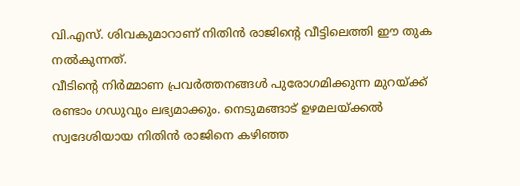വി.എസ്. ശിവകുമാറാണ് നിതിൻ രാജിന്റെ വീട്ടിലെത്തി ഈ തുക നൽകുന്നത്.
വീടിന്റെ നിർമ്മാണ പ്രവർത്തനങ്ങൾ പുരോഗമിക്കുന്ന മുറയ്ക്ക് രണ്ടാം ഗഡുവും ലഭ്യമാക്കും. നെടുമങ്ങാട് ഉഴമലയ്ക്കൽ സ്വദേശിയായ നിതിൻ രാജിനെ കഴിഞ്ഞ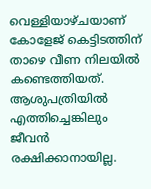വെള്ളിയാഴ്ചയാണ് കോളേജ് കെട്ടിടത്തിന് താഴെ വീണ നിലയിൽ കണ്ടെത്തിയത്.
ആശുപത്രിയിൽ എത്തിച്ചെങ്കിലും ജീവൻ രക്ഷിക്കാനായില്ല.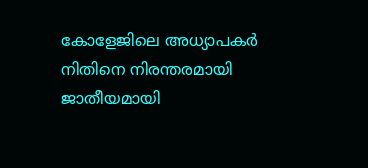കോളേജിലെ അധ്യാപകർ നിതിനെ നിരന്തരമായി ജാതീയമായി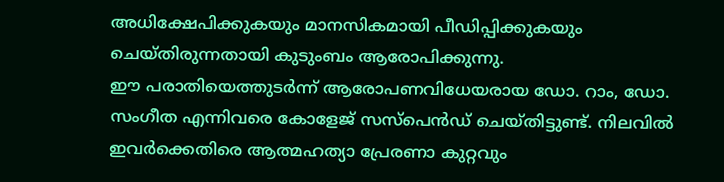അധിക്ഷേപിക്കുകയും മാനസികമായി പീഡിപ്പിക്കുകയും ചെയ്തിരുന്നതായി കുടുംബം ആരോപിക്കുന്നു.
ഈ പരാതിയെത്തുടർന്ന് ആരോപണവിധേയരായ ഡോ. റാം, ഡോ. സംഗീത എന്നിവരെ കോളേജ് സസ്പെൻഡ് ചെയ്തിട്ടുണ്ട്. നിലവിൽ ഇവർക്കെതിരെ ആത്മഹത്യാ പ്രേരണാ കുറ്റവും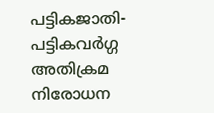പട്ടികജാതി-പട്ടികവർഗ്ഗ അതിക്രമ നിരോധന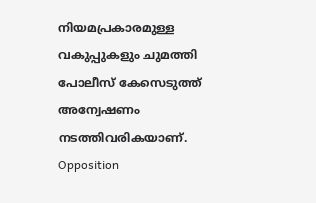നിയമപ്രകാരമുള്ള വകുപ്പുകളും ചുമത്തി പോലീസ് കേസെടുത്ത് അന്വേഷണം നടത്തിവരികയാണ്.
Opposition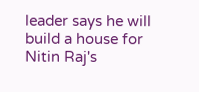leader says he will build a house for Nitin Raj's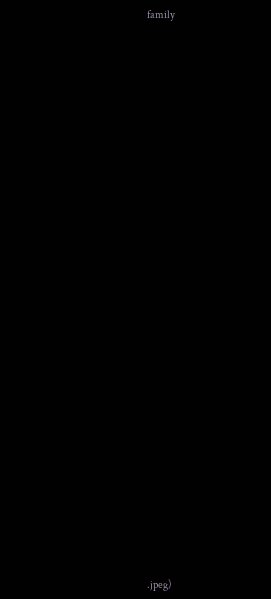family






























.jpeg)